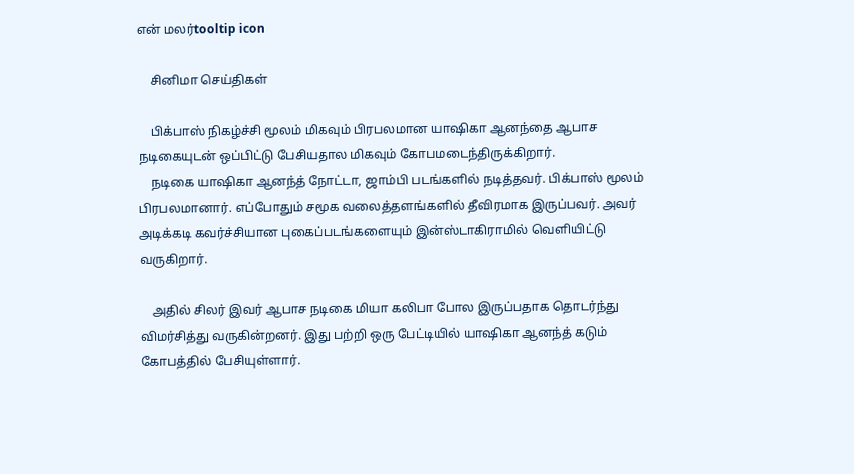என் மலர்tooltip icon

    சினிமா செய்திகள்

    பிக்பாஸ் நிகழ்ச்சி மூலம் மிகவும் பிரபலமான யாஷிகா ஆனந்தை ஆபாச நடிகையுடன் ஒப்பிட்டு பேசியதால மிகவும் கோபமடைந்திருக்கிறார்.
    நடிகை யாஷிகா ஆனந்த் நோட்டா, ஜாம்பி படங்களில் நடித்தவர். பிக்பாஸ் மூலம் பிரபலமானார். எப்போதும் சமூக வலைத்தளங்களில் தீவிரமாக இருப்பவர். அவர் அடிக்கடி கவர்ச்சியான புகைப்படங்களையும் இன்ஸ்டாகிராமில் வெளியிட்டு வருகிறார்.

    அதில் சிலர் இவர் ஆபாச நடிகை மியா கலிபா போல இருப்பதாக தொடர்ந்து விமர்சித்து வருகின்றனர். இது பற்றி ஒரு பேட்டியில் யாஷிகா ஆனந்த் கடும் கோபத்தில் பேசியுள்ளார்.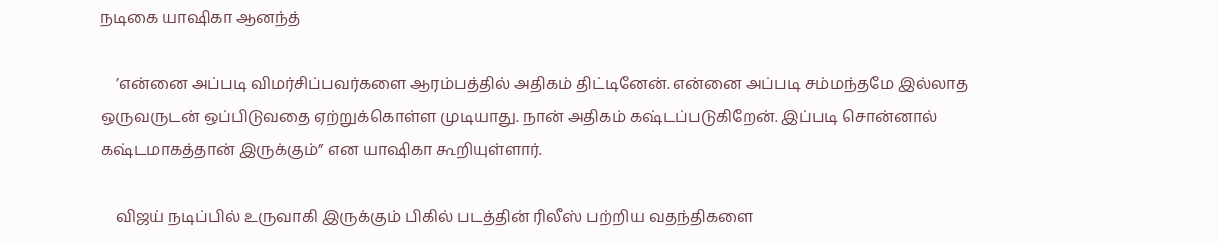நடிகை யாஷிகா ஆனந்த்

    ’என்னை அப்படி விமர்சிப்பவர்களை ஆரம்பத்தில் அதிகம் திட்டினேன். என்னை அப்படி சம்மந்தமே இல்லாத ஒருவருடன் ஒப்பிடுவதை ஏற்றுக்கொள்ள முடியாது. நான் அதிகம் கஷ்டப்படுகிறேன். இப்படி சொன்னால் கஷ்டமாகத்தான் இருக்கும்” என யாஷிகா கூறியுள்ளார்.

    விஜய் நடிப்பில் உருவாகி இருக்கும் பிகில் படத்தின் ரிலீஸ் பற்றிய வதந்திகளை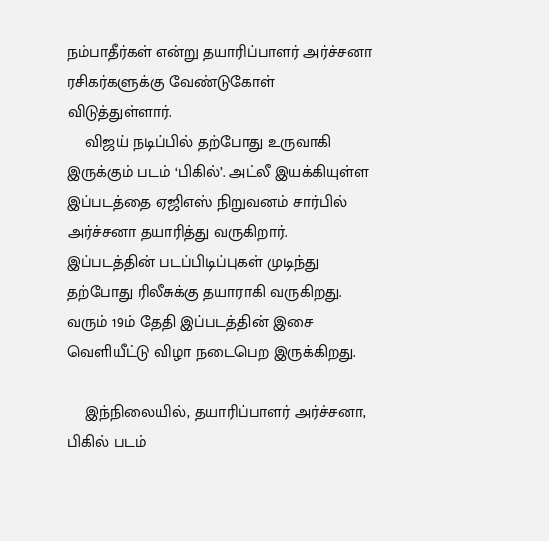நம்பாதீர்கள் என்று தயாரிப்பாளர் அர்ச்சனா ரசிகர்களுக்கு வேண்டுகோள் விடுத்துள்ளார்.
    விஜய் நடிப்பில் தற்போது உருவாகி இருக்கும் படம் ‘பிகில்’. அட்லீ இயக்கியுள்ள இப்படத்தை ஏஜிஎஸ் நிறுவனம் சார்பில் அர்ச்சனா தயாரித்து வருகிறார். இப்படத்தின் படப்பிடிப்புகள் முடிந்து தற்போது ரிலீசுக்கு தயாராகி வருகிறது. வரும் 19ம் தேதி இப்படத்தின் இசை வெளியீட்டு விழா நடைபெற இருக்கிறது.

    இந்நிலையில், தயாரிப்பாளர் அர்ச்சனா, பிகில் படம்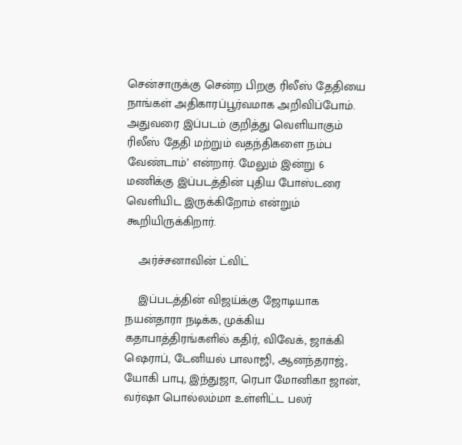சென்சாருக்கு சென்ற பிறகு ரிலீஸ் தேதியை நாங்கள் அதிகாரப்பூர்வமாக அறிவிப்போம். அதுவரை இப்படம் குறித்து வெளியாகும் ரிலீஸ் தேதி மற்றும் வதந்திகளை நம்ப வேண்டாம்’ என்றார். மேலும் இன்று 6 மணிக்கு இப்படத்தின் புதிய போஸ்டரை வெளியிட இருக்கிறோம் என்றும் கூறியிருக்கிறார்.

    அர்ச்சனாவின் ட்விட்

    இப்படத்தின் விஜய்க்கு ஜோடியாக நயன்தாரா நடிக்க, முக்கிய கதாபாத்திரங்களில் கதிர், விவேக், ஜாக்கி ஷெராப், டேனியல் பாலாஜி, ஆனந்தராஜ், யோகி பாபு, இந்துஜா, ரெபா மோனிகா ஜான், வர்ஷா பொல்லம்மா உள்ளிட்ட பலர்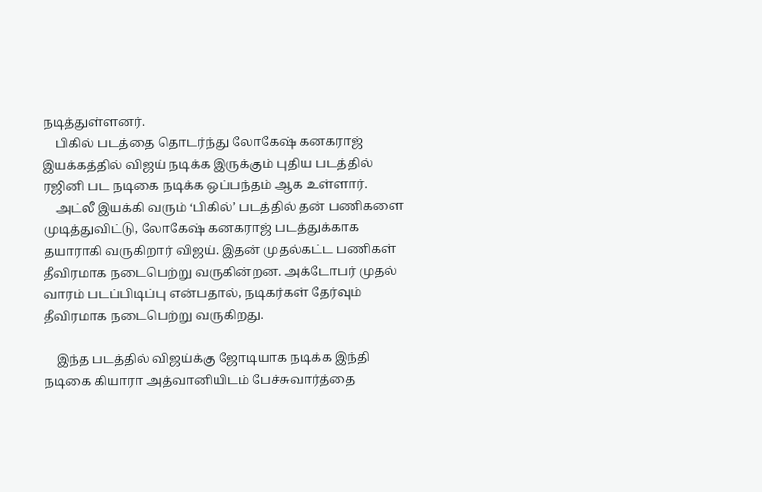நடித்துள்ளனர்.
    பிகில் படத்தை தொடர்ந்து லோகேஷ் கனகராஜ் இயக்கத்தில் விஜய் நடிக்க இருக்கும் புதிய படத்தில் ரஜினி பட நடிகை நடிக்க ஒப்பந்தம் ஆக உள்ளார்.
    அட்லீ இயக்கி வரும் ‘பிகில்’ படத்தில் தன் பணிகளை முடித்துவிட்டு, லோகேஷ் கனகராஜ் படத்துக்காக தயாராகி வருகிறார் விஜய். இதன் முதல்கட்ட பணிகள் தீவிரமாக நடைபெற்று வருகின்றன. அக்டோபர் முதல் வாரம் படப்பிடிப்பு என்பதால், நடிகர்கள் தேர்வும் தீவிரமாக நடைபெற்று வருகிறது.

    இந்த படத்தில் விஜய்க்கு ஜோடியாக நடிக்க இந்தி நடிகை கியாரா அத்வானியிடம் பேச்சுவார்த்தை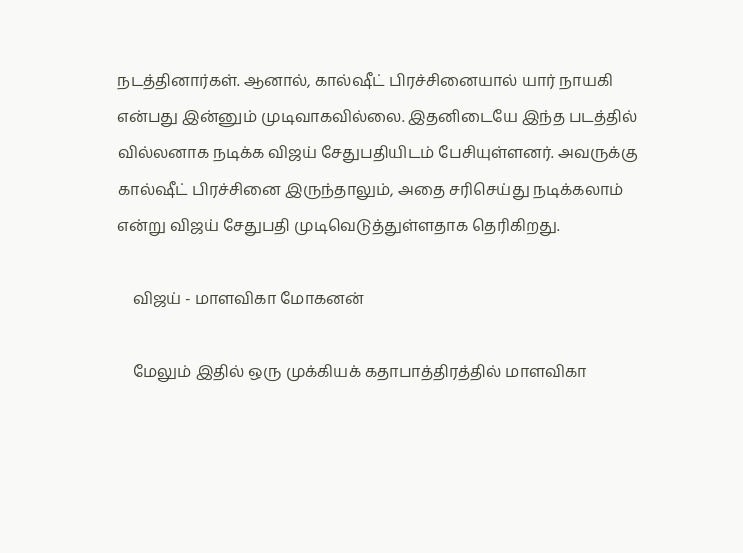நடத்தினார்கள். ஆனால், கால்ஷீட் பிரச்சினையால் யார் நாயகி என்பது இன்னும் முடிவாகவில்லை. இதனிடையே இந்த படத்தில் வில்லனாக நடிக்க விஜய் சேதுபதியிடம் பேசியுள்ளனர். அவருக்கு கால்ஷீட் பிரச்சினை இருந்தாலும், அதை சரிசெய்து நடிக்கலாம் என்று விஜய் சேதுபதி முடிவெடுத்துள்ளதாக தெரிகிறது.

    விஜய் - மாளவிகா மோகனன்

    மேலும் இதில் ஒரு முக்கியக் கதாபாத்திரத்தில் மாளவிகா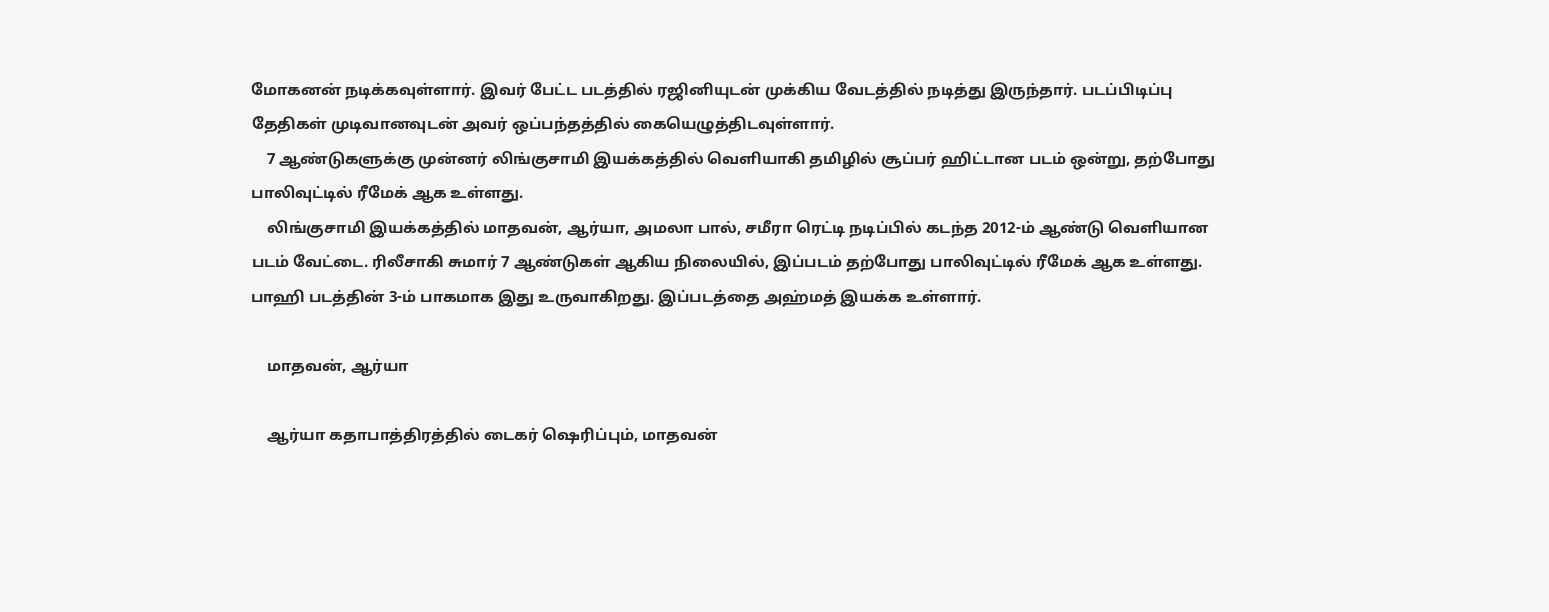மோகனன் நடிக்கவுள்ளார். இவர் பேட்ட படத்தில் ரஜினியுடன் முக்கிய வேடத்தில் நடித்து இருந்தார். படப்பிடிப்பு தேதிகள் முடிவானவுடன் அவர் ஒப்பந்தத்தில் கையெழுத்திடவுள்ளார்.
    7 ஆண்டுகளுக்கு முன்னர் லிங்குசாமி இயக்கத்தில் வெளியாகி தமிழில் சூப்பர் ஹிட்டான படம் ஒன்று, தற்போது பாலிவுட்டில் ரீமேக் ஆக உள்ளது.
    லிங்குசாமி இயக்கத்தில் மாதவன், ஆர்யா, அமலா பால், சமீரா ரெட்டி நடிப்பில் கடந்த 2012-ம் ஆண்டு வெளியான படம் வேட்டை. ரிலீசாகி சுமார் 7 ஆண்டுகள் ஆகிய நிலையில், இப்படம் தற்போது பாலிவுட்டில் ரீமேக் ஆக உள்ளது. பாஹி படத்தின் 3-ம் பாகமாக இது உருவாகிறது. இப்படத்தை அஹ்மத் இயக்க உள்ளார்.

    மாதவன், ஆர்யா

    ஆர்யா கதாபாத்திரத்தில் டைகர் ஷெரிப்பும், மாதவன்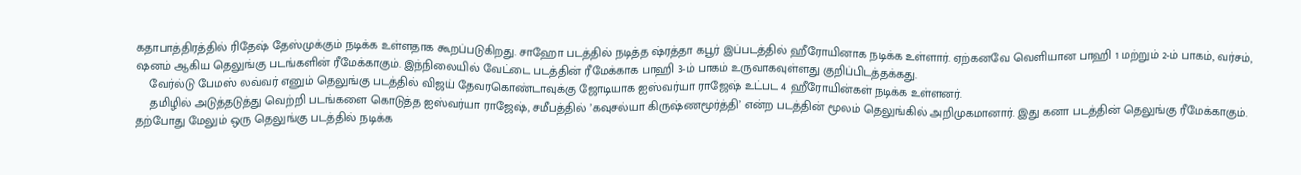கதாபாத்திரத்தில் ரிதேஷ் தேஸ்முக்கும் நடிக்க உள்ளதாக கூறப்படுகிறது. சாஹோ படத்தில் நடித்த ஷ்ரத்தா கபூர் இப்படத்தில் ஹீரோயினாக நடிக்க உள்ளார். ஏற்கனவே வெளியான பாஹி 1 மற்றும் 2-ம் பாகம், வர்சம், ஷனம் ஆகிய தெலுங்கு படங்களின் ரீமேக்காகும். இந்நிலையில் வேட்டை படத்தின் ரீமேக்காக பாஹி 3-ம் பாகம் உருவாகவுள்ளது குறிப்பிடத்தக்கது.
    வேர்ல்டு பேமஸ் லவ்வர் எனும் தெலுங்கு படத்தில் விஜய் தேவரகொண்டாவுக்கு ஜோடியாக ஐஸ்வர்யா ராஜேஷ் உட்பட 4 ஹீரோயின்கள் நடிக்க உள்ளனர்.
    தமிழில் அடுத்தடுத்து வெற்றி படங்களை கொடுத்த ஐஸ்வர்யா ராஜேஷ், சமீபத்தில் ’கவுசல்யா கிருஷ்ணமூர்த்தி’ என்ற படத்தின் மூலம் தெலுங்கில் அறிமுகமானார். இது கனா படத்தின் தெலுங்கு ரீமேக்காகும். தற்போது மேலும் ஒரு தெலுங்கு படத்தில் நடிக்க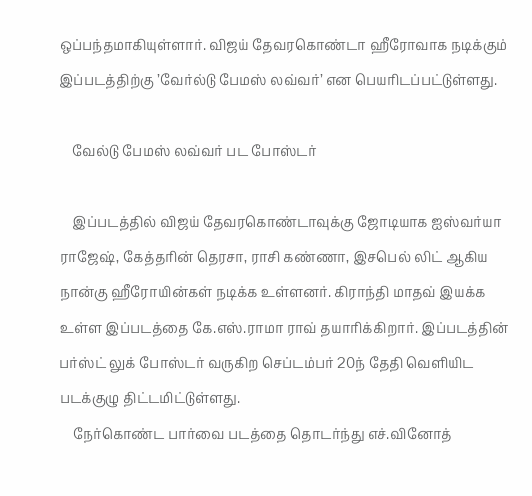ஒப்பந்தமாகியுள்ளார். விஜய் தேவரகொண்டா ஹீரோவாக நடிக்கும் இப்படத்திற்கு ’வேர்ல்டு பேமஸ் லவ்வர்’ என பெயரிடப்பட்டுள்ளது.

    வேல்டு பேமஸ் லவ்வர் பட போஸ்டர்

    இப்படத்தில் விஜய் தேவரகொண்டாவுக்கு ஜோடியாக ஐஸ்வர்யா ராஜேஷ், கேத்தரின் தெரசா, ராசி கண்ணா, இசபெல் லிட் ஆகிய நான்கு ஹீரோயின்கள் நடிக்க உள்ளனர். கிராந்தி மாதவ் இயக்க உள்ள இப்படத்தை கே.எஸ்.ராமா ராவ் தயாரிக்கிறார். இப்படத்தின் பர்ஸ்ட் லுக் போஸ்டர் வருகிற செப்டம்பர் 20ந் தேதி வெளியிட படக்குழு திட்டமிட்டுள்ளது.
    நேர்கொண்ட பார்வை படத்தை தொடர்ந்து எச்.வினோத்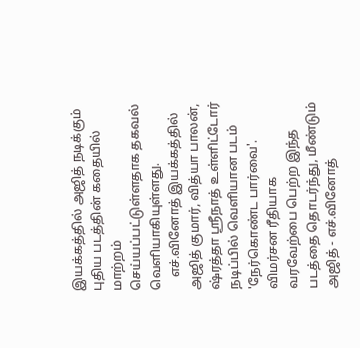இயக்கத்தில் அஜித் நடிக்கும் புதிய படத்தின் கதையில் மாற்றம் செய்யப்பட்டுள்ளதாக தகவல் வெளியாகியுள்ளது.
    எச்.வினோத் இயக்கத்தில் அஜித் குமார், வித்யா பாலன், ஷ்ரத்தா ஸ்ரீநாத் உள்ளிட்டோர் நடிப்பில் வெளியான படம் 'நேர்கொண்ட பார்வை'. விமர்சன ரீதியாக வரவேற்பை பெற்ற இந்த படத்தை தொடர்ந்து, மீண்டும் அஜித் - எச்.வினோத்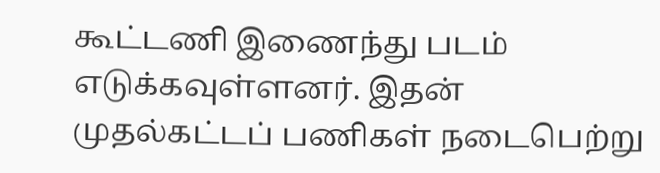கூட்டணி இணைந்து படம் எடுக்கவுள்ளனர். இதன் முதல்கட்டப் பணிகள் நடைபெற்று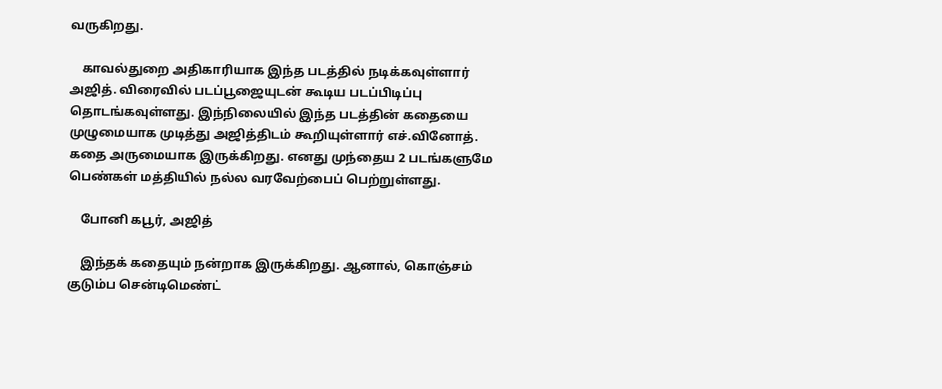வருகிறது.

    காவல்துறை அதிகாரியாக இந்த படத்தில் நடிக்கவுள்ளார் அஜித். விரைவில் படப்பூஜையுடன் கூடிய படப்பிடிப்பு தொடங்கவுள்ளது. இந்நிலையில் இந்த படத்தின் கதையை முழுமையாக முடித்து அஜித்திடம் கூறியுள்ளார் எச்.வினோத். கதை அருமையாக இருக்கிறது. எனது முந்தைய 2 படங்களுமே பெண்கள் மத்தியில் நல்ல வரவேற்பைப் பெற்றுள்ளது.

    போனி கபூர், அஜித்

    இந்தக் கதையும் நன்றாக இருக்கிறது. ஆனால், கொஞ்சம் குடும்ப சென்டிமெண்ட்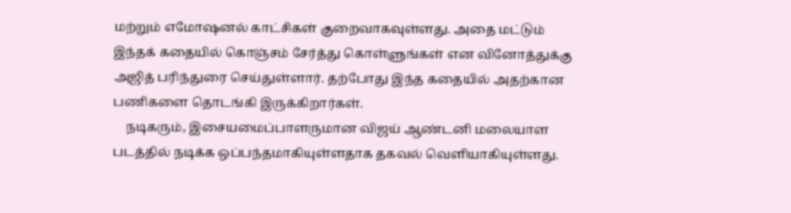மற்றும் எமோஷனல் காட்சிகள் குறைவாகவுள்ளது. அதை மட்டும் இந்தக் கதையில் கொஞ்சம் சேர்த்து கொள்ளுங்கள் என வினோத்துக்கு அஜித் பரிந்துரை செய்துள்ளார். தற்போது இந்த கதையில் அதற்கான பணிகளை தொடங்கி இருக்கிறார்கள்.
    நடிகரும், இசையமைப்பாளருமான விஜய் ஆண்டனி மலையாள படத்தில் நடிக்க ஒப்பந்தமாகியுள்ளதாக தகவல் வெளியாகியுள்ளது.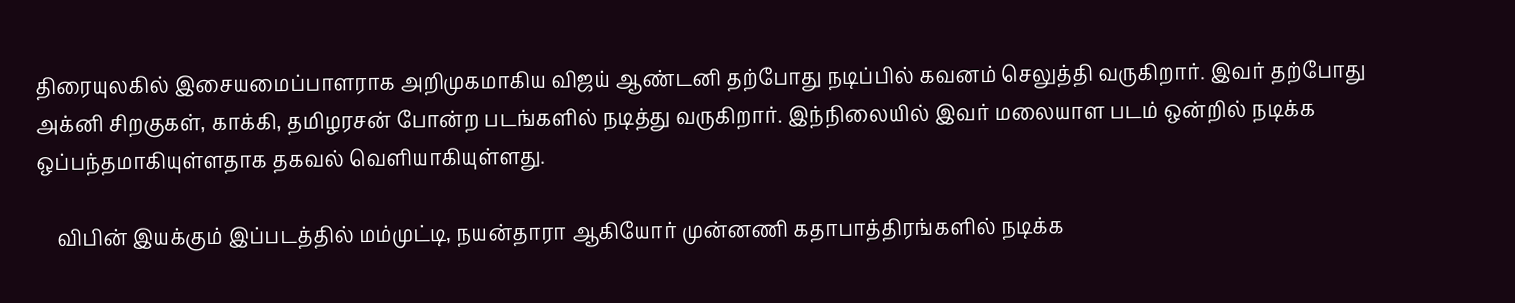திரையுலகில் இசையமைப்பாளராக அறிமுகமாகிய விஜய் ஆண்டனி தற்போது நடிப்பில் கவனம் செலுத்தி வருகிறார். இவர் தற்போது அக்னி சிறகுகள், காக்கி, தமிழரசன் போன்ற படங்களில் நடித்து வருகிறார். இந்நிலையில் இவர் மலையாள படம் ஒன்றில் நடிக்க ஒப்பந்தமாகியுள்ளதாக தகவல் வெளியாகியுள்ளது.

    விபின் இயக்கும் இப்படத்தில் மம்முட்டி, நயன்தாரா ஆகியோர் முன்னணி கதாபாத்திரங்களில் நடிக்க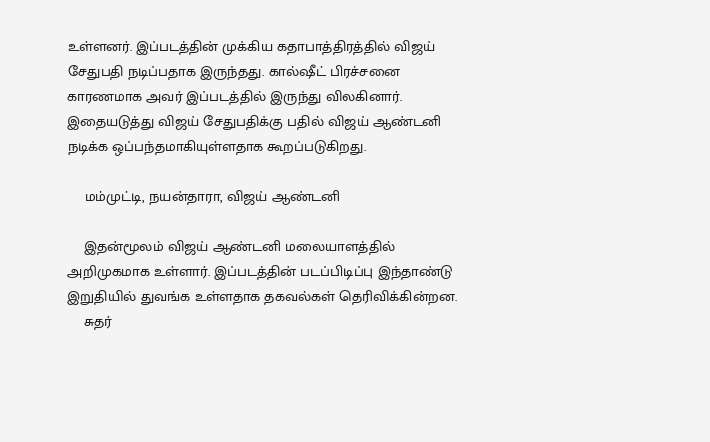உள்ளனர். இப்படத்தின் முக்கிய கதாபாத்திரத்தில் விஜய் சேதுபதி நடிப்பதாக இருந்தது. கால்ஷீட் பிரச்சனை காரணமாக அவர் இப்படத்தில் இருந்து விலகினார். இதையடுத்து விஜய் சேதுபதிக்கு பதில் விஜய் ஆண்டனி நடிக்க ஒப்பந்தமாகியுள்ளதாக கூறப்படுகிறது.

    மம்முட்டி, நயன்தாரா, விஜய் ஆண்டனி

    இதன்மூலம் விஜய் ஆண்டனி மலையாளத்தில் அறிமுகமாக உள்ளார். இப்படத்தின் படப்பிடிப்பு இந்தாண்டு இறுதியில் துவங்க உள்ளதாக தகவல்கள் தெரிவிக்கின்றன.
    சுதர்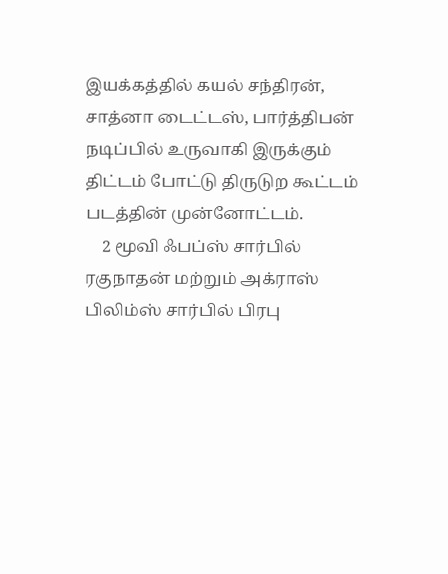இயக்கத்தில் கயல் சந்திரன், சாத்னா டைட்டஸ், பார்த்திபன் நடிப்பில் உருவாகி இருக்கும் திட்டம் போட்டு திருடுற கூட்டம் படத்தின் முன்னோட்டம்.
    2 மூவி ஃபப்ஸ் சார்பில் ரகுநாதன் மற்றும் அக்ராஸ் பிலிம்ஸ் சார்பில் பிரபு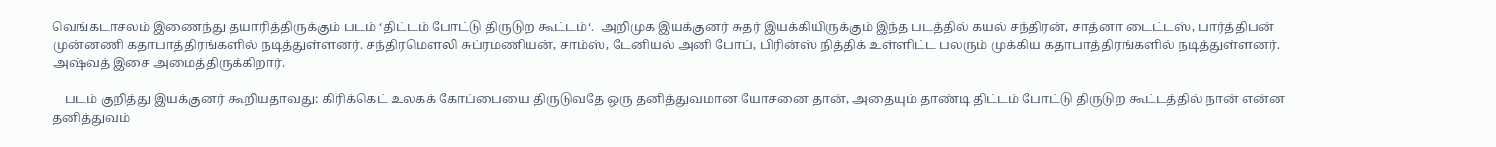வெங்கடாசலம் இணைந்து தயாரித்திருக்கும் படம் ‘திட்டம் போட்டு திருடுற கூட்டம்‘.  அறிமுக இயக்குனர் சுதர் இயக்கியிருக்கும் இந்த படத்தில் கயல் சந்திரன், சாத்னா டைட்டஸ், பார்த்திபன் முன்னணி கதாபாத்திரங்களில் நடித்துள்ளனர். சந்திரமௌலி சுப்ரமணியன், சாம்ஸ், டேனியல் அனி போப், பிரின்ஸ் நித்திக் உள்ளிட்ட பலரும் முக்கிய கதாபாத்திரங்களில் நடித்துள்ளனர். அஷ்வத் இசை அமைத்திருக்கிறார்.

    படம் குறித்து இயக்குனர் கூறியதாவது: கிரிக்கெட் உலகக் கோப்பையை திருடுவதே ஒரு தனித்துவமான யோசனை தான், அதையும் தாண்டி திட்டம் போட்டு திருடுற கூட்டத்தில் நான் என்ன தனித்துவம்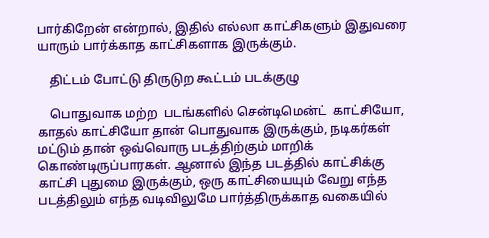பார்கிறேன் என்றால், இதில் எல்லா காட்சிகளும் இதுவரை யாரும் பார்க்காத காட்சிகளாக இருக்கும்.

    திட்டம் போட்டு திருடுற கூட்டம் படக்குழு

    பொதுவாக மற்ற  படங்களில் சென்டிமென்ட்  காட்சியோ, காதல் காட்சியோ தான் பொதுவாக இருக்கும், நடிகர்கள் மட்டும் தான் ஒவ்வொரு படத்திற்கும் மாறிக் கொண்டிருப்பாரகள். ஆனால் இந்த படத்தில் காட்சிக்கு காட்சி புதுமை இருக்கும், ஒரு காட்சியையும் வேறு எந்த படத்திலும் எந்த வடிவிலுமே பார்த்திருக்காத வகையில்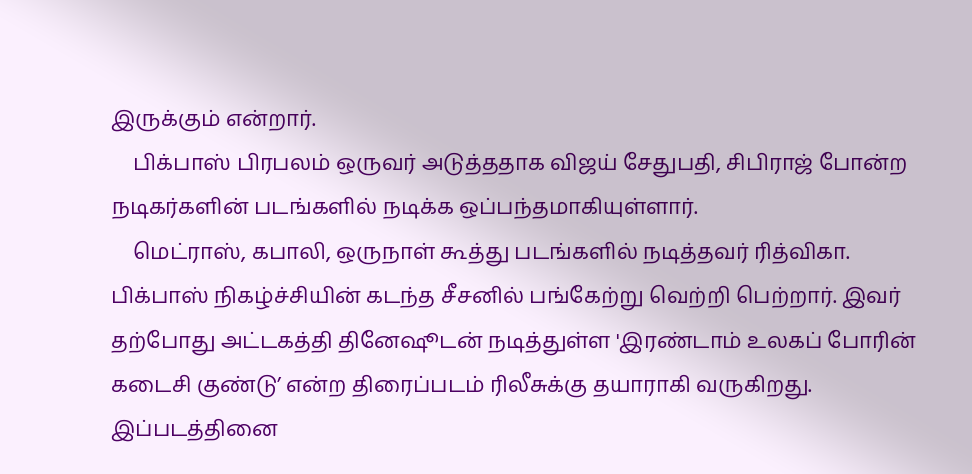இருக்கும் என்றார்.
    பிக்பாஸ் பிரபலம் ஒருவர் அடுத்ததாக விஜய் சேதுபதி, சிபிராஜ் போன்ற நடிகர்களின் படங்களில் நடிக்க ஒப்பந்தமாகியுள்ளார்.
    மெட்ராஸ், கபாலி, ஒருநாள் கூத்து படங்களில் நடித்தவர் ரித்விகா. பிக்பாஸ் நிகழ்ச்சியின் கடந்த சீசனில் பங்கேற்று வெற்றி பெற்றார். இவர் தற்போது அட்டகத்தி தினேஷூடன் நடித்துள்ள 'இரண்டாம் உலகப் போரின் கடைசி குண்டு’ என்ற திரைப்படம் ரிலீசுக்கு தயாராகி வருகிறது. இப்படத்தினை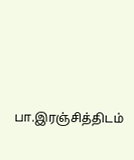பா.இரஞ்சித்திடம்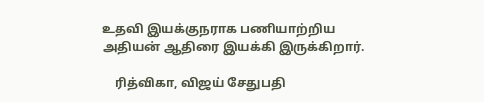உதவி இயக்குநராக பணியாற்றிய அதியன் ஆதிரை இயக்கி இருக்கிறார்.

    ரித்விகா, விஜய் சேதுபதி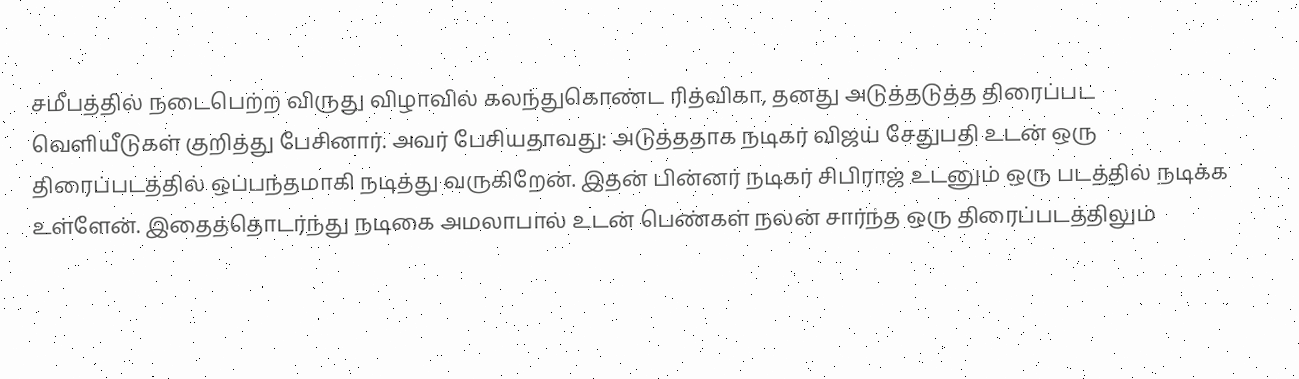சமீபத்தில் நடைபெற்ற விருது விழாவில் கலந்துகொண்ட ரித்விகா, தனது அடுத்தடுத்த திரைப்பட வெளியீடுகள் குறித்து பேசினார். அவர் பேசியதாவது: அடுத்ததாக நடிகர் விஜய் சேதுபதி உடன் ஒரு திரைப்படத்தில் ஒப்பந்தமாகி நடித்து வருகிறேன். இதன் பின்னர் நடிகர் சிபிராஜ் உடனும் ஒரு படத்தில் நடிக்க உள்ளேன். இதைத்தொடர்ந்து நடிகை அமலாபால் உடன் பெண்கள் நலன் சார்ந்த ஒரு திரைப்படத்திலும்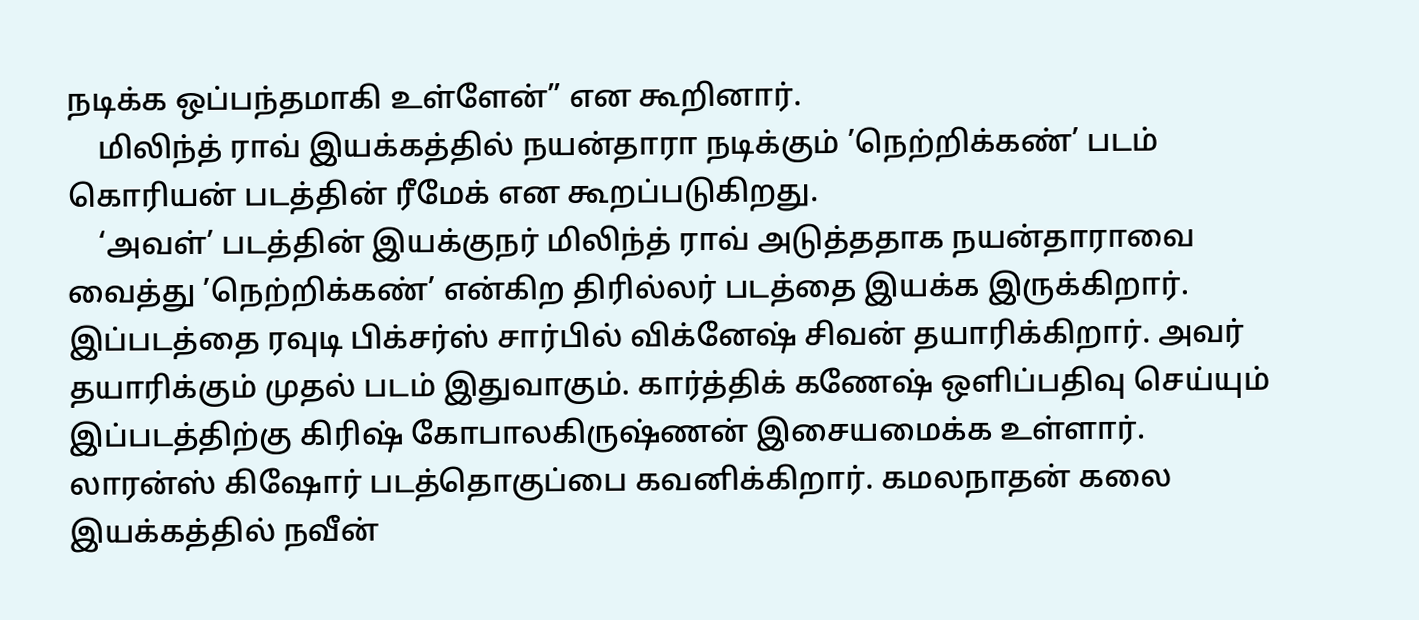நடிக்க ஒப்பந்தமாகி உள்ளேன்” என கூறினார்.
    மிலிந்த் ராவ் இயக்கத்தில் நயன்தாரா நடிக்கும் ’நெற்றிக்கண்’ படம் கொரியன் படத்தின் ரீமேக் என கூறப்படுகிறது.
    ‘அவள்’ படத்தின் இயக்குநர் மிலிந்த் ராவ் அடுத்ததாக நயன்தாராவை வைத்து ’நெற்றிக்கண்’ என்கிற திரில்லர் படத்தை இயக்க இருக்கிறார். இப்படத்தை ரவுடி பிக்சர்ஸ் சார்பில் விக்னேஷ் சிவன் தயாரிக்கிறார். அவர் தயாரிக்கும் முதல் படம் இதுவாகும். கார்த்திக் கணேஷ் ஒளிப்பதிவு செய்யும் இப்படத்திற்கு கிரிஷ் கோபாலகிருஷ்ணன் இசையமைக்க உள்ளார். லாரன்ஸ் கிஷோர் படத்தொகுப்பை கவனிக்கிறார். கமலநாதன் கலை இயக்கத்தில் நவீன்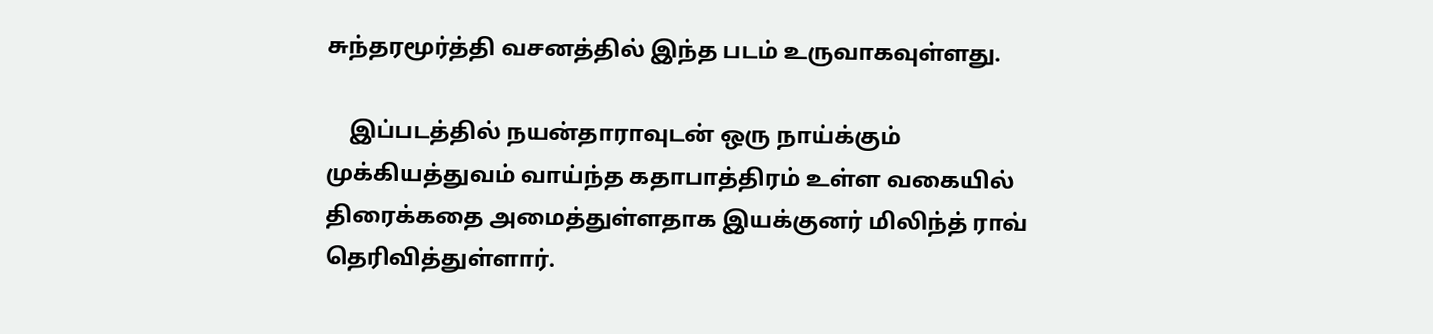சுந்தரமூர்த்தி வசனத்தில் இந்த படம் உருவாகவுள்ளது.

    இப்படத்தில் நயன்தாராவுடன் ஒரு நாய்க்கும் முக்கியத்துவம் வாய்ந்த கதாபாத்திரம் உள்ள வகையில் திரைக்கதை அமைத்துள்ளதாக இயக்குனர் மிலிந்த் ராவ் தெரிவித்துள்ளார்.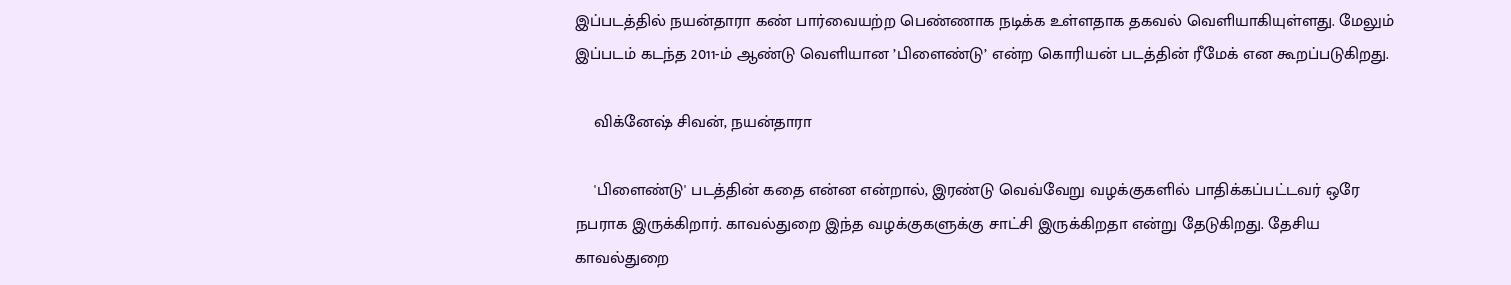இப்படத்தில் நயன்தாரா கண் பார்வையற்ற பெண்ணாக நடிக்க உள்ளதாக தகவல் வெளியாகியுள்ளது. மேலும் இப்படம் கடந்த 2011-ம் ஆண்டு வெளியான ’பிளைண்டு’ என்ற கொரியன் படத்தின் ரீமேக் என கூறப்படுகிறது.

    விக்னேஷ் சிவன், நயன்தாரா

    'பிளைண்டு' படத்தின் கதை என்ன என்றால், இரண்டு வெவ்வேறு வழக்குகளில் பாதிக்கப்பட்டவர் ஒரே நபராக இருக்கிறார். காவல்துறை இந்த வழக்குகளுக்கு சாட்சி இருக்கிறதா என்று தேடுகிறது. தேசிய காவல்துறை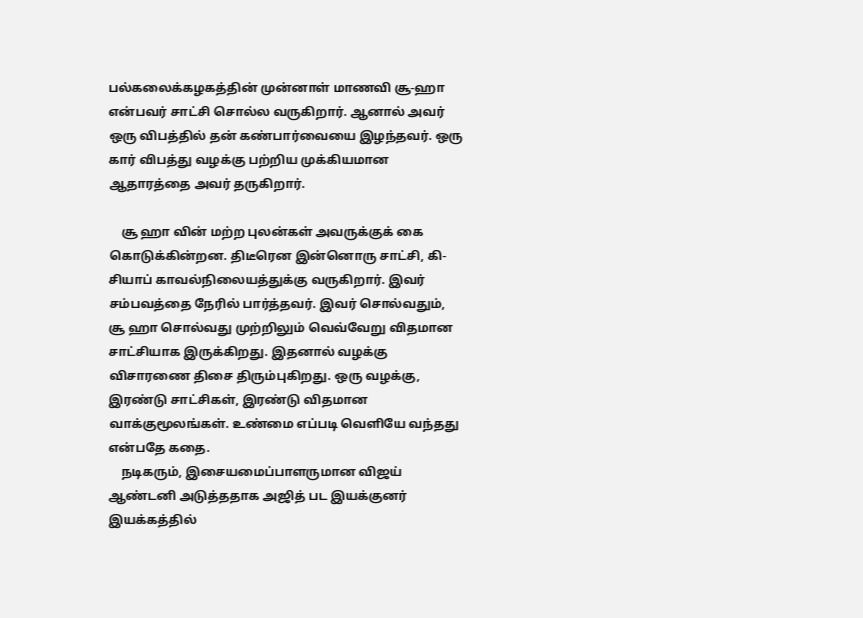பல்கலைக்கழகத்தின் முன்னாள் மாணவி சூ-ஹா என்பவர் சாட்சி சொல்ல வருகிறார். ஆனால் அவர் ஒரு விபத்தில் தன் கண்பார்வையை இழந்தவர். ஒரு கார் விபத்து வழக்கு பற்றிய முக்கியமான ஆதாரத்தை அவர் தருகிறார்.

    சூ ஹா வின் மற்ற புலன்கள் அவருக்குக் கை கொடுக்கின்றன. திடீரென இன்னொரு சாட்சி, கி-சியாப் காவல்நிலையத்துக்கு வருகிறார். இவர் சம்பவத்தை நேரில் பார்த்தவர். இவர் சொல்வதும், சூ ஹா சொல்வது முற்றிலும் வெவ்வேறு விதமான சாட்சியாக இருக்கிறது. இதனால் வழக்கு விசாரணை திசை திரும்புகிறது. ஒரு வழக்கு, இரண்டு சாட்சிகள், இரண்டு விதமான வாக்குமூலங்கள். உண்மை எப்படி வெளியே வந்தது என்பதே கதை.
    நடிகரும், இசையமைப்பாளருமான விஜய் ஆண்டனி அடுத்ததாக அஜித் பட இயக்குனர் இயக்கத்தில்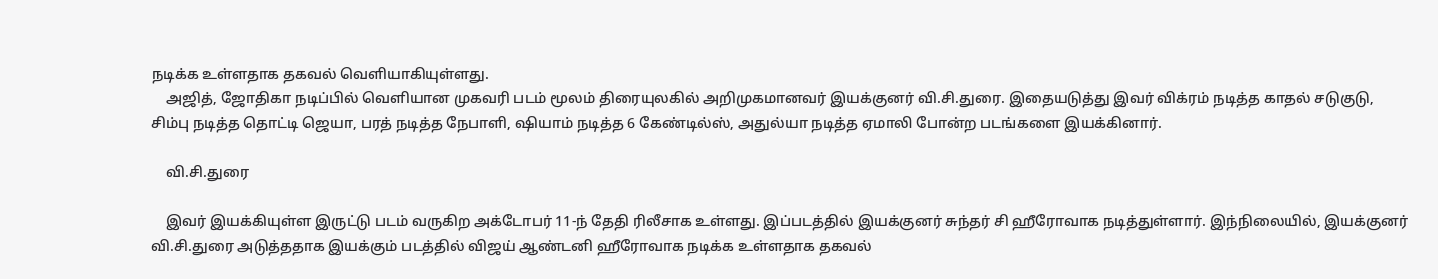நடிக்க உள்ளதாக தகவல் வெளியாகியுள்ளது.
    அஜித், ஜோதிகா நடிப்பில் வெளியான முகவரி படம் மூலம் திரையுலகில் அறிமுகமானவர் இயக்குனர் வி.சி.துரை. இதையடுத்து இவர் விக்ரம் நடித்த காதல் சடுகுடு, சிம்பு நடித்த தொட்டி ஜெயா, பரத் நடித்த நேபாளி, ஷியாம் நடித்த 6 கேண்டில்ஸ், அதுல்யா நடித்த ஏமாலி போன்ற படங்களை இயக்கினார்.

    வி.சி.துரை

    இவர் இயக்கியுள்ள இருட்டு படம் வருகிற அக்டோபர் 11-ந் தேதி ரிலீசாக உள்ளது. இப்படத்தில் இயக்குனர் சுந்தர் சி ஹீரோவாக நடித்துள்ளார். இந்நிலையில், இயக்குனர் வி.சி.துரை அடுத்ததாக இயக்கும் படத்தில் விஜய் ஆண்டனி ஹீரோவாக நடிக்க உள்ளதாக தகவல்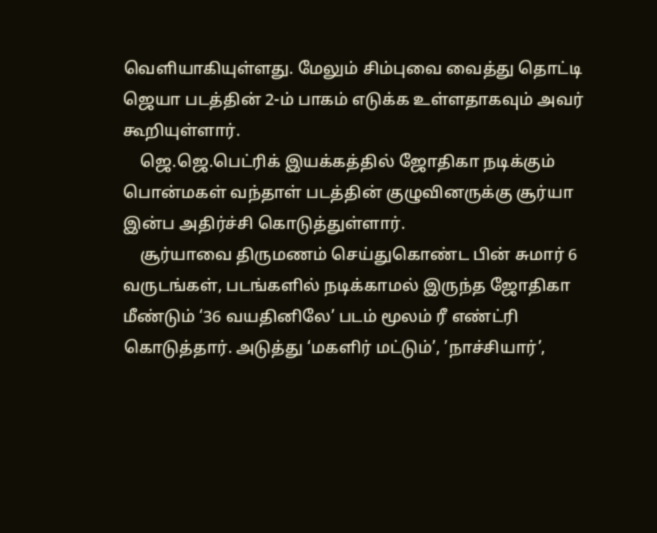வெளியாகியுள்ளது. மேலும் சிம்புவை வைத்து தொட்டி ஜெயா படத்தின் 2-ம் பாகம் எடுக்க உள்ளதாகவும் அவர் கூறியுள்ளார்.
    ஜெ.ஜெ.பெட்ரிக் இயக்கத்தில் ஜோதிகா நடிக்கும் பொன்மகள் வந்தாள் படத்தின் குழுவினருக்கு சூர்யா இன்ப அதிர்ச்சி கொடுத்துள்ளார்.
    சூர்யாவை திருமணம் செய்துகொண்ட பின் சுமார் 6 வருடங்கள், படங்களில் நடிக்காமல் இருந்த ஜோதிகா மீண்டும் ‘36 வயதினிலே’ படம் மூலம் ரீ எண்ட்ரி கொடுத்தார். அடுத்து ‘மகளிர் மட்டும்’, ’நாச்சியார்’,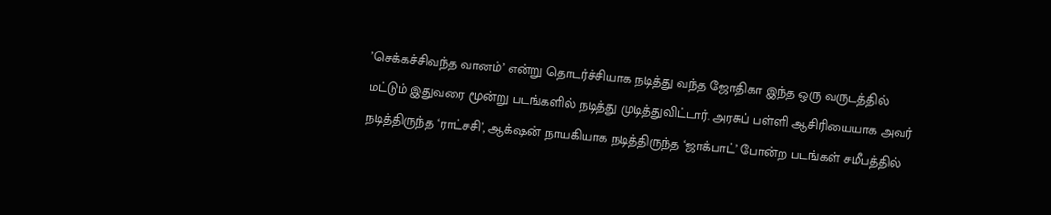’செக்கச்சிவந்த வானம்’ என்று தொடர்ச்சியாக நடித்து வந்த ஜோதிகா இந்த ஒரு வருடத்தில் மட்டும் இதுவரை மூன்று படங்களில் நடித்து முடித்துவிட்டார். அரசுப் பள்ளி ஆசிரியையாக அவர் நடித்திருந்த ‘ராட்சசி’, ஆக்‌ஷன் நாயகியாக நடித்திருந்த ‘ஜாக்பாட்’ போன்ற படங்கள் சமீபத்தில்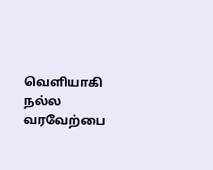வெளியாகி நல்ல வரவேற்பை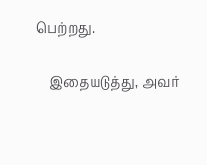பெற்றது.

    இதையடுத்து, அவர்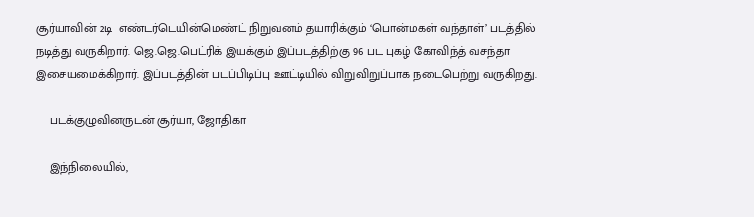சூர்யாவின் 2டி  எண்டர்டெயின்மெண்ட் நிறுவனம் தயாரிக்கும் ‘பொன்மகள் வந்தாள்’ படத்தில் நடித்து வருகிறார். ஜெ.ஜெ.பெட்ரிக் இயக்கும் இப்படத்திற்கு 96 பட புகழ் கோவிந்த் வசந்தா இசையமைக்கிறார். இப்படத்தின் படப்பிடிப்பு ஊட்டியில் விறுவிறுப்பாக நடைபெற்று வருகிறது.

    படக்குழுவினருடன் சூர்யா, ஜோதிகா

    இந்நிலையில்,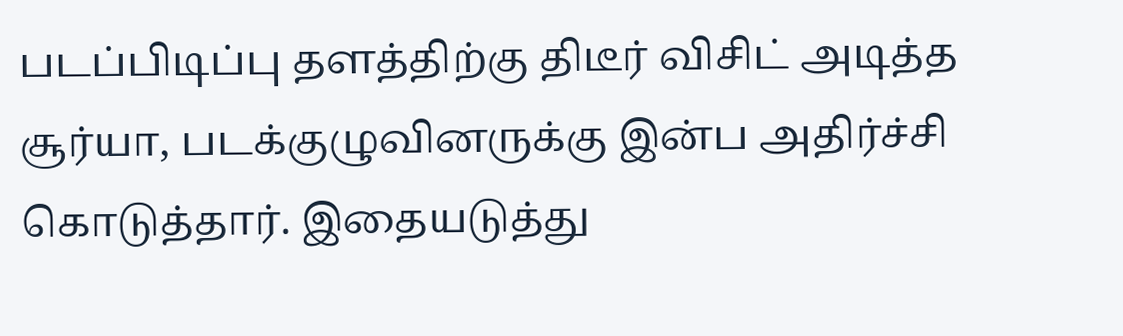படப்பிடிப்பு தளத்திற்கு திடீர் விசிட் அடித்த சூர்யா, படக்குழுவினருக்கு இன்ப அதிர்ச்சி கொடுத்தார். இதையடுத்து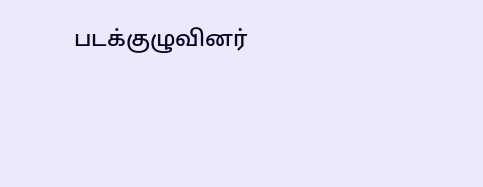படக்குழுவினர்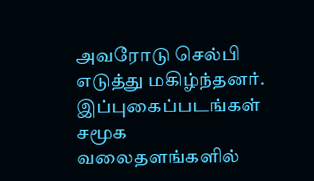அவரோடு செல்பி எடுத்து மகிழ்ந்தனர். இப்புகைப்படங்கள் சமூக வலைதளங்களில்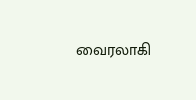வைரலாகி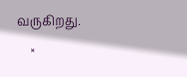வருகிறது.
    ×